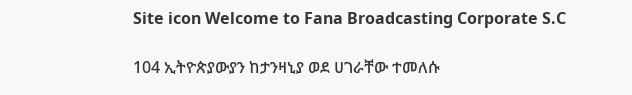Site icon Welcome to Fana Broadcasting Corporate S.C

104 ኢትዮጵያውያን ከታንዛኒያ ወደ ሀገራቸው ተመለሱ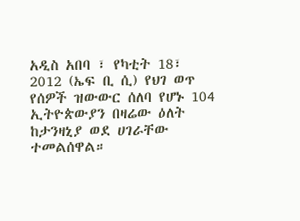አዲስ አበባ ፣ የካቲት 18፣ 2012 (ኤፍ ቢ ሲ) የህገ ወጥ የሰዎች ዝውውር ሰለባ የሆኑ 104 ኢትዮጵውያን በዛሬው ዕለት ከታንዛኒያ ወደ ሀገራቸው ተመልሰዋል።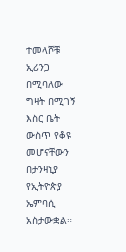ተመላሾቹ ኢሪንጋ በሚባለው ግዛት በሚገኝ እስር ቤት ውስጥ የቆዩ መሆናቸውን በታንዛኒያ የኢትዮጵያ ኤምባሲ አስታውቋል።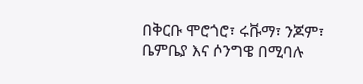በቅርቡ ሞሮጎሮ፣ ሩቩማ፣ ንጆም፣ ቤምቤያ እና ሶንግዌ በሚባሉ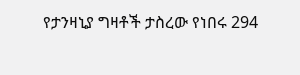የታንዛኒያ ግዛቶች ታስረው የነበሩ 294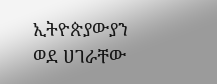ኢትዮጵያውያን ወደ ሀገራቸው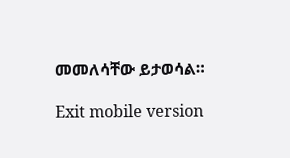መመለሳቸው ይታወሳል።

Exit mobile version